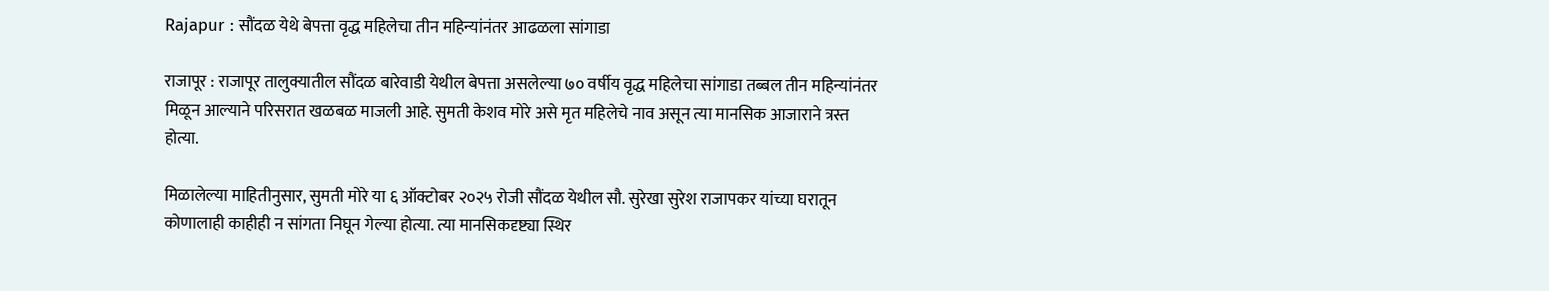Rajapur : सौंदळ येथे बेपत्ता वृद्ध महिलेचा तीन महिन्यांनंतर आढळला सांगाडा

राजापूर : राजापूर तालुक्यातील सौंदळ बारेवाडी येथील बेपत्ता असलेल्या ७० वर्षीय वृद्ध महिलेचा सांगाडा तब्बल तीन महिन्यांनंतर मिळून आल्याने परिसरात खळबळ माजली आहे. सुमती केशव मोरे असे मृत महिलेचे नाव असून त्या मानसिक आजाराने त्रस्त होत्या.

मिळालेल्या माहितीनुसार, सुमती मोरे या ६ ऑक्टोबर २०२५ रोजी सौंदळ येथील सौ. सुरेखा सुरेश राजापकर यांच्या घरातून कोणालाही काहीही न सांगता निघून गेल्या होत्या. त्या मानसिकदृष्ट्या स्थिर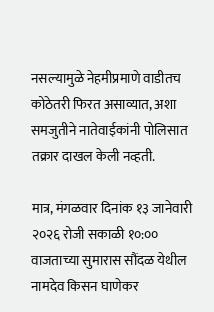नसल्यामुळे नेहमीप्रमाणे वाडीतच कोठेतरी फिरत असाव्यात, अशा समजुतीने नातेवाईकांनी पोलिसात तक्रार दाखल केली नव्हती.

मात्र, मंगळवार दिनांक १३ जानेवारी २०२६ रोजी सकाळी १०:०० वाजताच्या सुमारास सौंदळ येथील नामदेव किसन घाणेकर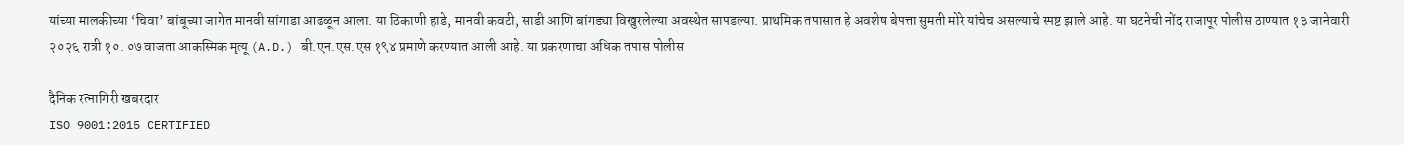यांच्या मालकीच्या ‘चिवा’ बांबूच्या जागेत मानवी सांगाडा आढळून आला. या ठिकाणी हाडे, मानवी कवटी, साडी आणि बांगड्या विखुरलेल्या अवस्थेत सापडल्या. प्राथमिक तपासात हे अवशेष बेपत्ता सुमती मोरे यांचेच असल्याचे स्पष्ट झाले आहे. या घटनेची नोंद राजापूर पोलीस ठाण्यात १३ जानेवारी २०२६ रात्री १०. ०७ वाजता आकस्मिक मृत्यू (A.D.) बी.एन.एस.एस १९४ प्रमाणे करण्यात आली आहे. या प्रकरणाचा अधिक तपास पोलीस

दैनिक रत्नागिरी खबरदार
ISO 9001:2015 CERTIFIED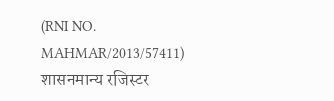(RNI NO. MAHMAR/2013/57411)
शासनमान्य रजिस्टर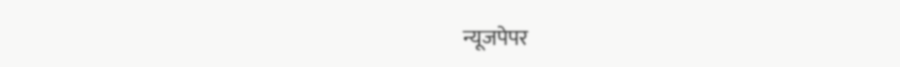न्यूजपेपर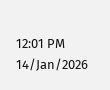12:01 PM 14/Jan/2026